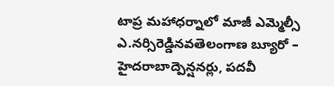టాప్ర మహాధర్నాలో మాజీ ఎమ్మెల్సీ ఎ.నర్సిరెడ్డినవతెలంగాణ బ్యూరో – హైదరాబాద్పెన్షనర్లు, పదవీ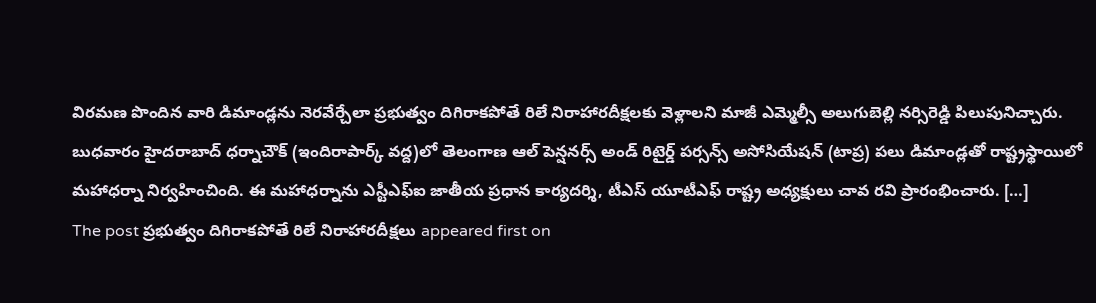విరమణ పొందిన వారి డిమాండ్లను నెరవేర్చేలా ప్రభుత్వం దిగిరాకపోతే రిలే నిరాహారదీక్షలకు వెళ్లాలని మాజీ ఎమ్మెల్సీ అలుగుబెల్లి నర్సిరెడ్డి పిలుపునిచ్చారు. బుధవారం హైదరాబాద్ ధర్నాచౌక్ (ఇందిరాపార్క్ వద్ద)లో తెలంగాణ ఆల్ పెన్షనర్స్ అండ్ రిటైర్డ్ పర్సన్స్ అసోసియేషన్ (టాప్ర) పలు డిమాండ్లతో రాష్ట్రస్థాయిలో మహాధర్నా నిర్వహించింది. ఈ మహాధర్నాను ఎస్టీఎఫ్ఐ జాతీయ ప్రధాన కార్యదర్శి, టీఎస్ యూటీఎఫ్ రాష్ట్ర అధ్యక్షులు చావ రవి ప్రారంభించారు. […]
The post ప్రభుత్వం దిగిరాకపోతే రిలే నిరాహారదీక్షలు appeared first on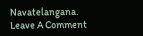Navatelangana.
Leave A Comment